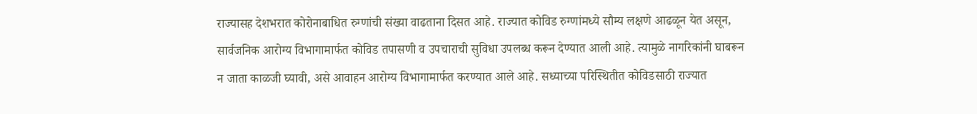राज्यासह देशभरात कोरोनाबाधित रुग्णांची संख्या वाढताना दिसत आहे. राज्यात कोविड रुग्णांमध्ये सौम्य लक्षणे आढळून येत असून, सार्वजनिक आरोग्य विभागामार्फत कोविड तपासणी व उपचाराची सुविधा उपलब्ध करून देण्यात आली आहे. त्यामुळे नागरिकांनी घाबरून न जाता काळजी घ्यावी, असे आवाहन आरोग्य विभागामार्फत करण्यात आले आहे. सध्याच्या परिस्थितीत कोविडसाठी राज्यात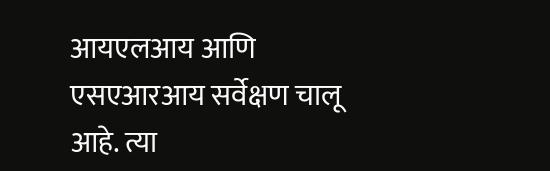आयएलआय आणि एसएआरआय सर्वेक्षण चालू आहे. त्या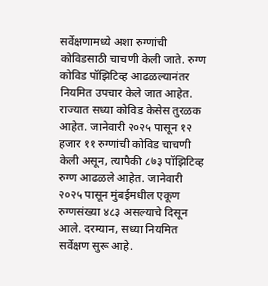सर्वेक्षणामध्ये अशा रुग्णांची कोविडसाठी चाचणी केली जाते. रुग्ण कोविड पॉझिटिव्ह आढळल्यानंतर नियमित उपचार केले जात आहेत. राज्यात सध्या कोविड केसेस तुरळक आहेत. जानेवारी २०२५ पासून १२ हजार ११ रुग्णांची कोविड चाचणी केली असून, त्यापैकी ८७३ पॉझिटिव्ह रुग्ण आढळले आहेत. जानेवारी २०२५ पासून मुंबईमधील एकूण रुग्णसंख्या ४८३ असल्याचे दिसून आले. दरम्यान, सध्या नियमित सर्वेक्षण सुरू आहे.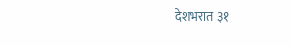देशभरात ३१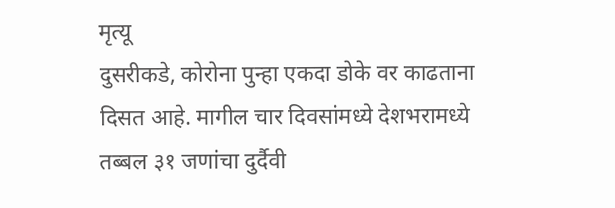मृत्यू
दुसरीकडे, कोरोना पुन्हा एकदा डोके वर काढताना दिसत आहे. मागील चार दिवसांमध्ये देशभरामध्ये तब्बल ३१ जणांचा दुर्दैवी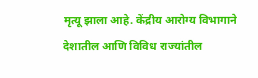मृत्यू झाला आहे. केंद्रीय आरोग्य विभागाने देशातील आणि विविध राज्यांतील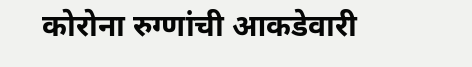कोरोना रुग्णांची आकडेवारी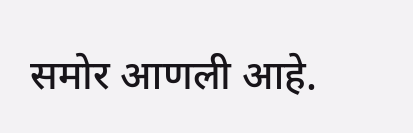समोर आणली आहे.